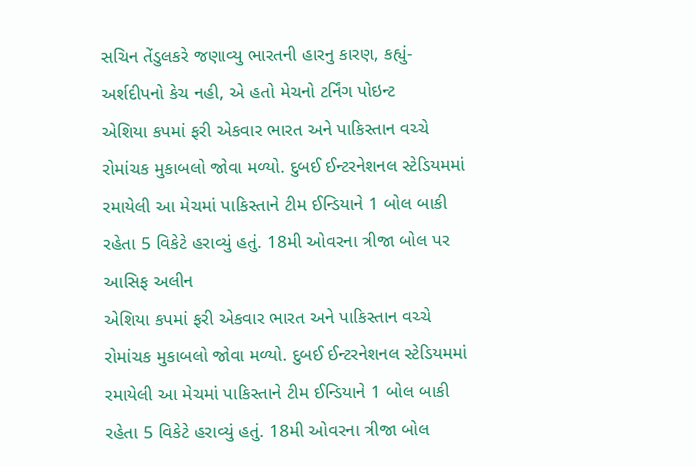સચિન તેંડુલકરે જણાવ્યુ ભારતની હારનુ કારણ, કહ્યું- અર્શદીપનો કેચ નહી, એ હતો મેચનો ટર્નિંગ પોઇન્ટ
એશિયા કપમાં ફરી એકવાર ભારત અને પાકિસ્તાન વચ્ચે રોમાંચક મુકાબલો જોવા મળ્યો. દુબઈ ઈન્ટરનેશનલ સ્ટેડિયમમાં રમાયેલી આ મેચમાં પાકિસ્તાને ટીમ ઈન્ડિયાને 1 બોલ બાકી રહેતા 5 વિકેટે હરાવ્યું હતું. 18મી ઓવરના ત્રીજા બોલ પર આસિફ અલીન
એશિયા કપમાં ફરી એકવાર ભારત અને પાકિસ્તાન વચ્ચે રોમાંચક મુકાબલો જોવા મળ્યો. દુબઈ ઈન્ટરનેશનલ સ્ટેડિયમમાં રમાયેલી આ મેચમાં પાકિસ્તાને ટીમ ઈન્ડિયાને 1 બોલ બાકી રહેતા 5 વિકેટે હરાવ્યું હતું. 18મી ઓવરના ત્રીજા બોલ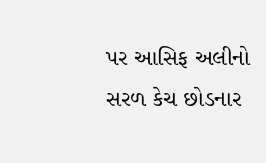પર આસિફ અલીનો સરળ કેચ છોડનાર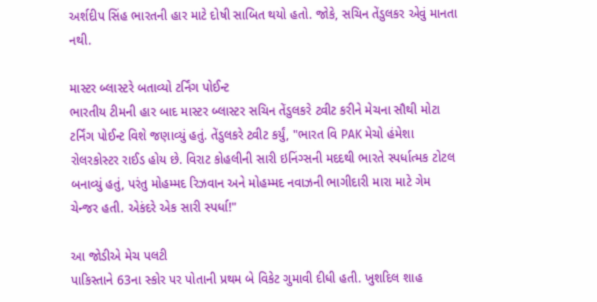અર્શદીપ સિંહ ભારતની હાર માટે દોષી સાબિત થયો હતો. જોકે, સચિન તેંડુલકર એવું માનતા નથી.

માસ્ટર બ્લાસ્ટરે બતાવ્યો ટર્નિંગ પોઈન્ટ
ભારતીય ટીમની હાર બાદ માસ્ટર બ્લાસ્ટર સચિન તેંડુલકરે ટ્વીટ કરીને મેચના સૌથી મોટા ટર્નિંગ પોઈન્ટ વિશે જણાવ્યું હતું. તેંડુલકરે ટ્વીટ કર્યું, "ભારત વિ PAK મેચો હંમેશા રોલરકોસ્ટર રાઈડ હોય છે. વિરાટ કોહલીની સારી ઇનિંગ્સની મદદથી ભારતે સ્પર્ધાત્મક ટોટલ બનાવ્યું હતું, પરંતુ મોહમ્મદ રિઝવાન અને મોહમ્મદ નવાઝની ભાગીદારી મારા માટે ગેમ ચેન્જર હતી. એકંદરે એક સારી સ્પર્ધા!"

આ જોડીએ મેચ પલટી
પાકિસ્તાને 63ના સ્કોર પર પોતાની પ્રથમ બે વિકેટ ગુમાવી દીધી હતી. ખુશદિલ શાહ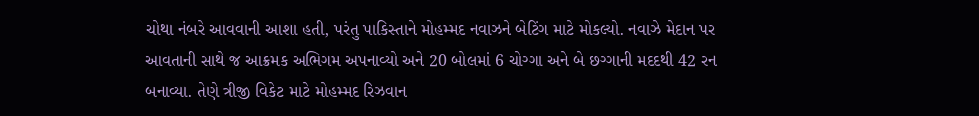ચોથા નંબરે આવવાની આશા હતી, પરંતુ પાકિસ્તાને મોહમ્મદ નવાઝને બેટિંગ માટે મોકલ્યો. નવાઝે મેદાન પર આવતાની સાથે જ આક્રમક અભિગમ અપનાવ્યો અને 20 બોલમાં 6 ચોગ્ગા અને બે છગ્ગાની મદદથી 42 રન બનાવ્યા. તેણે ત્રીજી વિકેટ માટે મોહમ્મદ રિઝવાન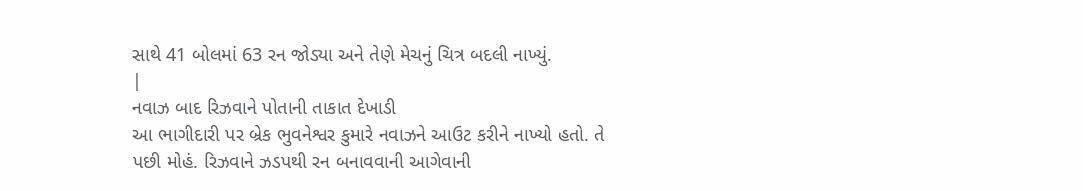સાથે 41 બોલમાં 63 રન જોડ્યા અને તેણે મેચનું ચિત્ર બદલી નાખ્યું.
|
નવાઝ બાદ રિઝવાને પોતાની તાકાત દેખાડી
આ ભાગીદારી પર બ્રેક ભુવનેશ્વર કુમારે નવાઝને આઉટ કરીને નાખ્યો હતો. તે પછી મોહં. રિઝવાને ઝડપથી રન બનાવવાની આગેવાની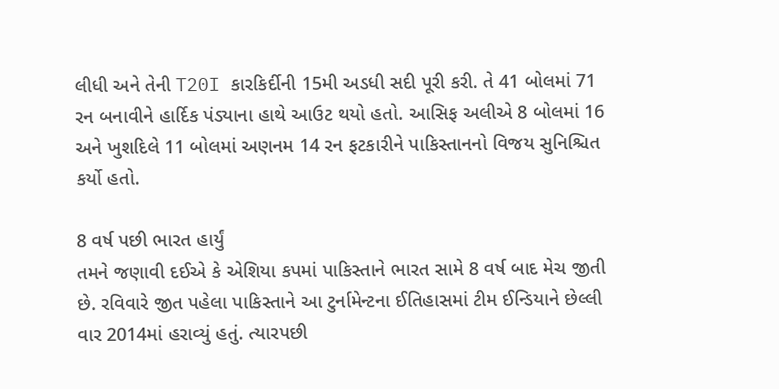લીધી અને તેની T20I કારકિર્દીની 15મી અડધી સદી પૂરી કરી. તે 41 બોલમાં 71 રન બનાવીને હાર્દિક પંડ્યાના હાથે આઉટ થયો હતો. આસિફ અલીએ 8 બોલમાં 16 અને ખુશદિલે 11 બોલમાં અણનમ 14 રન ફટકારીને પાકિસ્તાનનો વિજય સુનિશ્ચિત કર્યો હતો.

8 વર્ષ પછી ભારત હાર્યું
તમને જણાવી દઈએ કે એશિયા કપમાં પાકિસ્તાને ભારત સામે 8 વર્ષ બાદ મેચ જીતી છે. રવિવારે જીત પહેલા પાકિસ્તાને આ ટુર્નામેન્ટના ઈતિહાસમાં ટીમ ઈન્ડિયાને છેલ્લી વાર 2014માં હરાવ્યું હતું. ત્યારપછી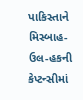પાકિસ્તાને મિસ્બાહ-ઉલ-હકની કેપ્ટન્સીમાં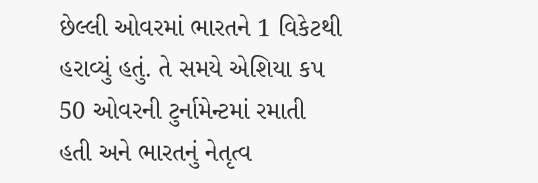છેલ્લી ઓવરમાં ભારતને 1 વિકેટથી હરાવ્યું હતું. તે સમયે એશિયા કપ 50 ઓવરની ટુર્નામેન્ટમાં રમાતી હતી અને ભારતનું નેતૃત્વ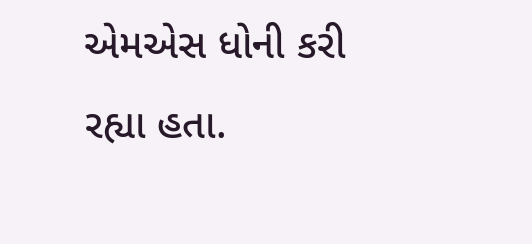એમએસ ધોની કરી રહ્યા હતા.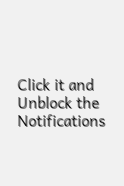Click it and Unblock the Notifications